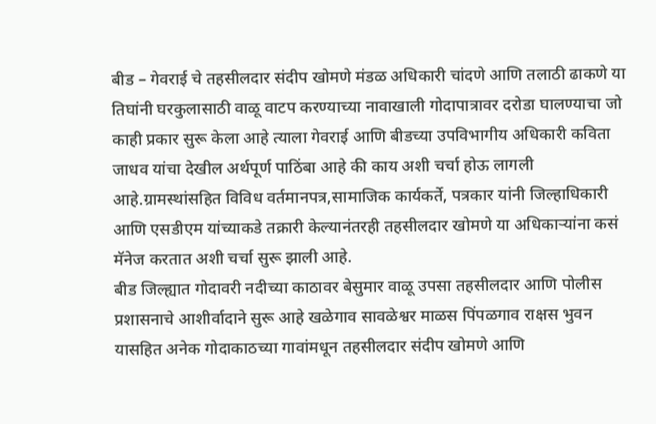बीड – गेवराई चे तहसीलदार संदीप खोमणे मंडळ अधिकारी चांदणे आणि तलाठी ढाकणे या तिघांनी घरकुलासाठी वाळू वाटप करण्याच्या नावाखाली गोदापात्रावर दरोडा घालण्याचा जो काही प्रकार सुरू केला आहे त्याला गेवराई आणि बीडच्या उपविभागीय अधिकारी कविता जाधव यांचा देखील अर्थपूर्ण पाठिंबा आहे की काय अशी चर्चा होऊ लागली आहे.ग्रामस्थांसहित विविध वर्तमानपत्र,सामाजिक कार्यकर्ते, पत्रकार यांनी जिल्हाधिकारी आणि एसडीएम यांच्याकडे तक्रारी केल्यानंतरही तहसीलदार खोमणे या अधिकाऱ्यांना कसं मॅनेज करतात अशी चर्चा सुरू झाली आहे.
बीड जिल्ह्यात गोदावरी नदीच्या काठावर बेसुमार वाळू उपसा तहसीलदार आणि पोलीस प्रशासनाचे आशीर्वादाने सुरू आहे खळेगाव सावळेश्वर माळस पिंपळगाव राक्षस भुवन यासहित अनेक गोदाकाठच्या गावांमधून तहसीलदार संदीप खोमणे आणि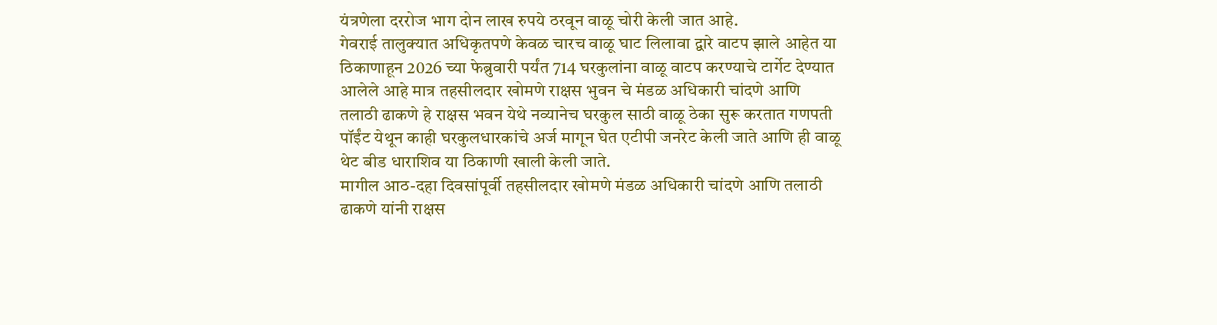यंत्रणेला दररोज भाग दोन लाख रुपये ठरवून वाळू चोरी केली जात आहे.
गेवराई तालुक्यात अधिकृतपणे केवळ चारच वाळू घाट लिलावा द्वारे वाटप झाले आहेत या ठिकाणाहून 2026 च्या फेब्रुवारी पर्यंत 714 घरकुलांना वाळू वाटप करण्याचे टार्गेट देण्यात आलेले आहे मात्र तहसीलदार खोमणे राक्षस भुवन चे मंडळ अधिकारी चांदणे आणि तलाठी ढाकणे हे राक्षस भवन येथे नव्यानेच घरकुल साठी वाळू ठेका सुरू करतात गणपती पॉईंट येथून काही घरकुलधारकांचे अर्ज मागून घेत एटीपी जनरेट केली जाते आणि ही वाळू थेट बीड धाराशिव या ठिकाणी खाली केली जाते.
मागील आठ-दहा दिवसांपूर्वी तहसीलदार खोमणे मंडळ अधिकारी चांदणे आणि तलाठी ढाकणे यांनी राक्षस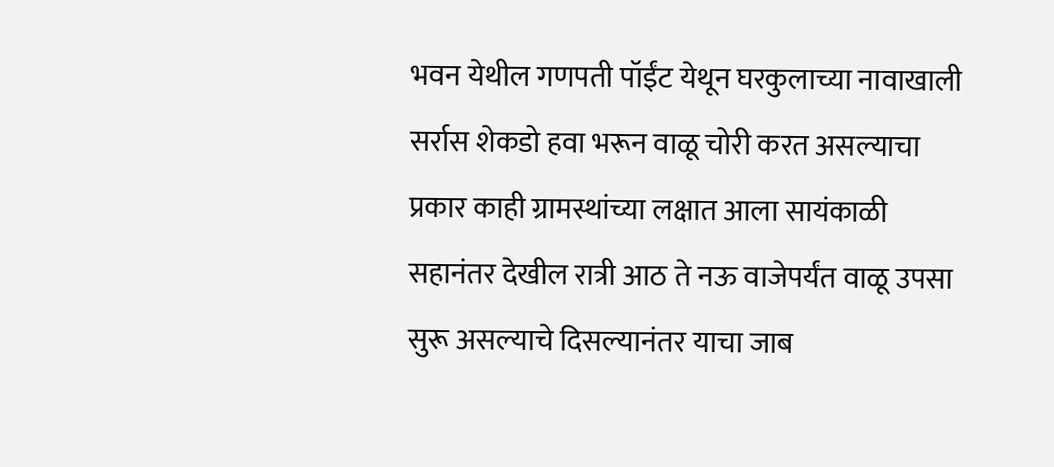भवन येथील गणपती पॉईंट येथून घरकुलाच्या नावाखाली सर्रास शेकडो हवा भरून वाळू चोरी करत असल्याचा प्रकार काही ग्रामस्थांच्या लक्षात आला सायंकाळी सहानंतर देखील रात्री आठ ते नऊ वाजेपर्यंत वाळू उपसा सुरू असल्याचे दिसल्यानंतर याचा जाब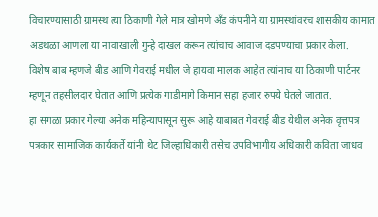विचारण्यासाठी ग्रामस्थ त्या ठिकाणी गेले मात्र खोमणे अँड कंपनीने या ग्रामस्थांवरच शासकीय कामात अडथळा आणला या नावाखाली गुन्हे दाखल करून त्यांचाच आवाज दडपण्याचा प्रकार केला.
विशेष बाब म्हणजे बीड आणि गेवराई मधील जे हायवा मालक आहेत त्यांनाच या ठिकाणी पार्टनर म्हणून तहसीलदार घेतात आणि प्रत्येक गाडीमागे किमान सहा हजार रुपये घेतले जातात.
हा सगळा प्रकार गेल्या अनेक महिन्यापासून सुरू आहे याबाबत गेवराई बीड येथील अनेक वृत्तपत्र पत्रकार सामाजिक कार्यकर्ते यांनी थेट जिल्हाधिकारी तसेच उपविभागीय अधिकारी कविता जाधव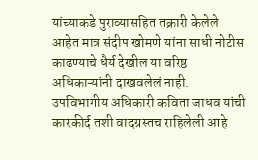यांच्याकडे पुराव्यासहित तक्रारी केलेले आहेत मात्र संदीप खोमणे यांना साधी नोटीस काढण्याचे धैर्य देखील या वरिष्ठ अधिकाऱ्यांनी दाखवलेलं नाही.
उपविभागीय अधिकारी कविता जाधव यांची कारकीर्द तशी वादग्रस्तच राहिलेली आहे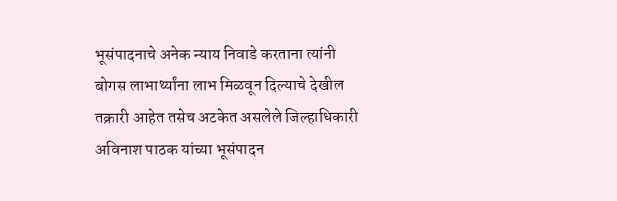भूसंपादनाचे अनेक न्याय निवाडे करताना त्यांनी बोगस लाभार्थ्यांना लाभ मिळवून दिल्याचे देखील तक्रारी आहेत तसेच अटकेत असलेले जिल्हाधिकारी अविनाश पाठक यांच्या भूसंपादन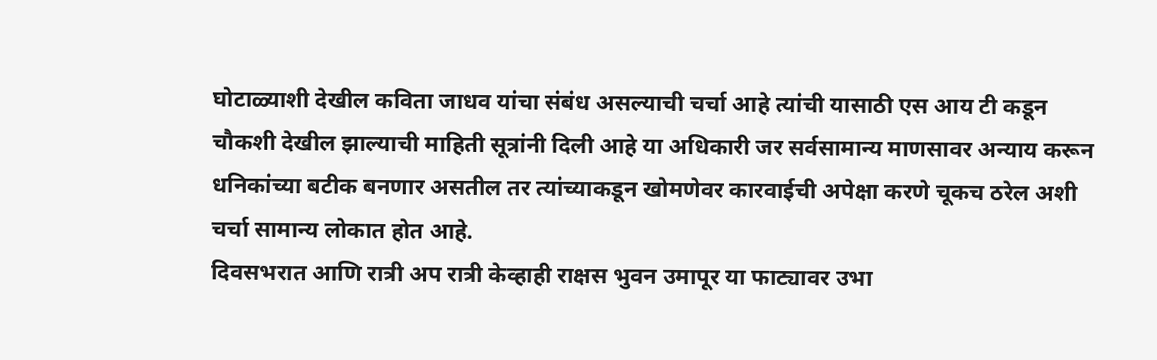घोटाळ्याशी देखील कविता जाधव यांचा संबंध असल्याची चर्चा आहे त्यांची यासाठी एस आय टी कडून चौकशी देखील झाल्याची माहिती सूत्रांनी दिली आहे या अधिकारी जर सर्वसामान्य माणसावर अन्याय करून धनिकांच्या बटीक बनणार असतील तर त्यांच्याकडून खोमणेवर कारवाईची अपेक्षा करणे चूकच ठरेल अशी चर्चा सामान्य लोकात होत आहे.
दिवसभरात आणि रात्री अप रात्री केव्हाही राक्षस भुवन उमापूर या फाट्यावर उभा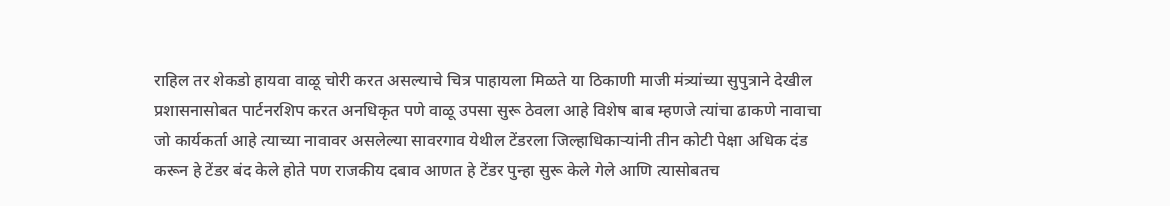राहिल तर शेकडो हायवा वाळू चोरी करत असल्याचे चित्र पाहायला मिळते या ठिकाणी माजी मंत्र्यांच्या सुपुत्राने देखील प्रशासनासोबत पार्टनरशिप करत अनधिकृत पणे वाळू उपसा सुरू ठेवला आहे विशेष बाब म्हणजे त्यांचा ढाकणे नावाचा जो कार्यकर्ता आहे त्याच्या नावावर असलेल्या सावरगाव येथील टेंडरला जिल्हाधिकाऱ्यांनी तीन कोटी पेक्षा अधिक दंड करून हे टेंडर बंद केले होते पण राजकीय दबाव आणत हे टेंडर पुन्हा सुरू केले गेले आणि त्यासोबतच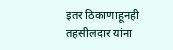इतर ठिकाणाहूनही तहसीलदार यांना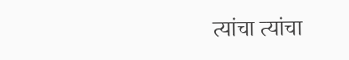त्यांचा त्यांचा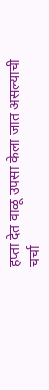हप्ता देत वाळू उपसा केला जात असल्याची चर्चा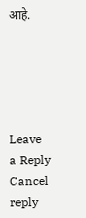आहे.





Leave a Reply Cancel reply